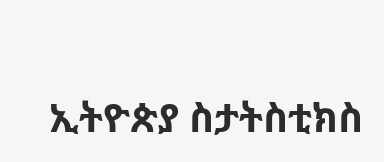ኢትዮጵያ ስታትስቲክስ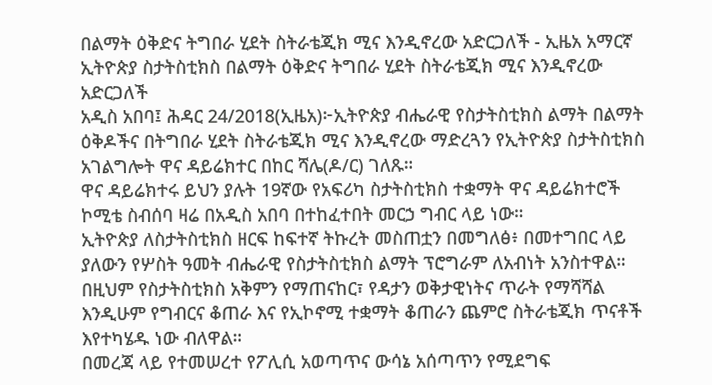በልማት ዕቅድና ትግበራ ሂደት ስትራቴጂክ ሚና እንዲኖረው አድርጋለች - ኢዜአ አማርኛ
ኢትዮጵያ ስታትስቲክስ በልማት ዕቅድና ትግበራ ሂደት ስትራቴጂክ ሚና እንዲኖረው አድርጋለች
አዲስ አበባ፤ ሕዳር 24/2018(ኢዜአ)፦ኢትዮጵያ ብሔራዊ የስታትስቲክስ ልማት በልማት ዕቅዶችና በትግበራ ሂደት ስትራቴጂክ ሚና እንዲኖረው ማድረጓን የኢትዮጵያ ስታትስቲክስ አገልግሎት ዋና ዳይሬክተር በከር ሻሌ(ዶ/ር) ገለጹ።
ዋና ዳይሬክተሩ ይህን ያሉት 19ኛው የአፍሪካ ስታትስቲክስ ተቋማት ዋና ዳይሬክተሮች ኮሚቴ ስብሰባ ዛሬ በአዲስ አበባ በተከፈተበት መርኃ ግብር ላይ ነው።
ኢትዮጵያ ለስታትስቲክስ ዘርፍ ከፍተኛ ትኩረት መስጠቷን በመግለፅ፥ በመተግበር ላይ ያለውን የሦስት ዓመት ብሔራዊ የስታትስቲክስ ልማት ፕሮግራም ለአብነት አንስተዋል።
በዚህም የስታትስቲክስ አቅምን የማጠናከር፣ የዳታን ወቅታዊነትና ጥራት የማሻሻል እንዲሁም የግብርና ቆጠራ እና የኢኮኖሚ ተቋማት ቆጠራን ጨምሮ ስትራቴጂክ ጥናቶች እየተካሄዱ ነው ብለዋል።
በመረጃ ላይ የተመሠረተ የፖሊሲ አወጣጥና ውሳኔ አሰጣጥን የሚደግፍ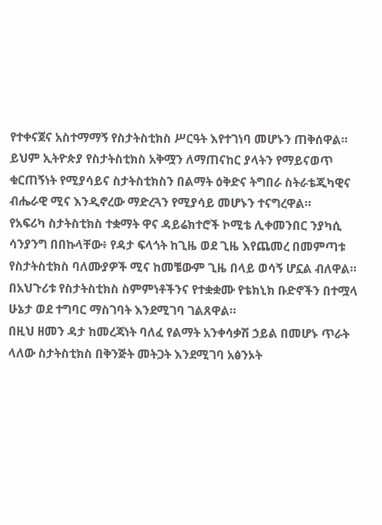የተቀናጀና አስተማማኝ የስታትስቲክስ ሥርዓት እየተገነባ መሆኑን ጠቅሰዋል።
ይህም ኢትዮጵያ የስታትስቲክስ አቅሟን ለማጠናከር ያላትን የማይናወጥ ቁርጠኝነት የሚያሳይና ስታትስቲክስን በልማት ዕቅድና ትግበራ ስትራቴጂካዊና ብሔራዊ ሚና እንዲኖረው ማድረጓን የሚያሳይ መሆኑን ተናግረዋል።
የአፍሪካ ስታትስቲክስ ተቋማት ዋና ዳይሬክተሮች ኮሚቴ ሊቀመንበር ንያካሲ ሳንያንግ በበኩላቸው፥ የዳታ ፍላጎት ከጊዜ ወደ ጊዜ እየጨመረ በመምጣቱ የስታትስቲክስ ባለሙያዎች ሚና ከመቼውም ጊዜ በላይ ወሳኝ ሆኗል ብለዋል።
በአህጉሪቱ የስታትስቲክስ ስምምነቶችንና የተቋቋሙ የቴክኒክ ቡድኖችን በተሟላ ሁኔታ ወደ ተግባር ማስገባት እንደሚገባ ገልጸዋል።
በዚህ ዘመን ዳታ ከመረጃነት ባለፈ የልማት አንቀሳቃሽ ኃይል በመሆኑ ጥራት ላለው ስታትስቲክስ በቅንጅት መትጋት እንደሚገባ አፅንኦት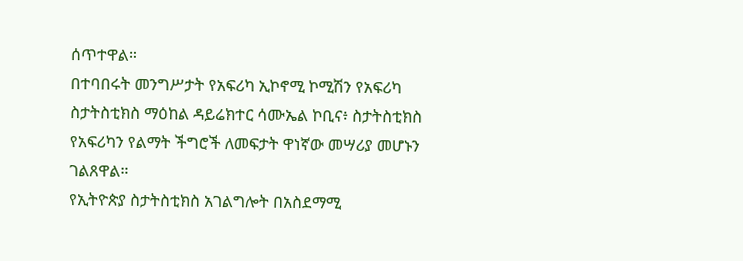ሰጥተዋል።
በተባበሩት መንግሥታት የአፍሪካ ኢኮኖሚ ኮሚሽን የአፍሪካ ስታትስቲክስ ማዕከል ዳይሬክተር ሳሙኤል ኮቢና፥ ስታትስቲክስ የአፍሪካን የልማት ችግሮች ለመፍታት ዋነኛው መሣሪያ መሆኑን ገልጸዋል።
የኢትዮጵያ ስታትስቲክስ አገልግሎት በአስደማሚ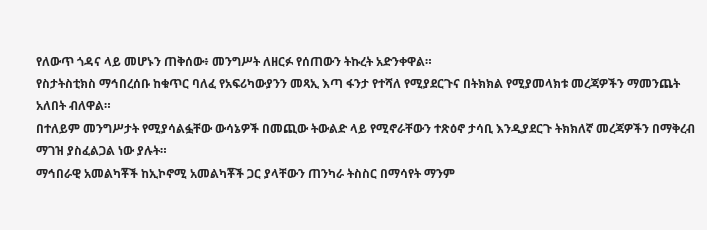የለውጥ ጎዳና ላይ መሆኑን ጠቅሰው፥ መንግሥት ለዘርፉ የሰጠውን ትኩረት አድንቀዋል።
የስታትስቲክስ ማኅበረሰቡ ከቁጥር ባለፈ የአፍሪካውያንን መጻኢ እጣ ፋንታ የተሻለ የሚያደርጉና በትክክል የሚያመላክቱ መረጃዎችን ማመንጨት አለበት ብለዋል።
በተለይም መንግሥታት የሚያሳልፏቸው ውሳኔዎች በመጪው ትውልድ ላይ የሚኖራቸውን ተጽዕኖ ታሳቢ እንዲያደርጉ ትክክለኛ መረጃዎችን በማቅረብ ማገዝ ያስፈልጋል ነው ያሉት።
ማኅበራዊ አመልካቾች ከኢኮኖሚ አመልካቾች ጋር ያላቸውን ጠንካራ ትስስር በማሳየት ማንም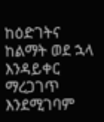ከዕድገትና ከልማት ወደ ኋላ እንዳይቀር ማረጋገጥ እንደሚገባም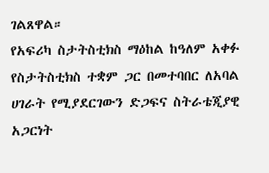ገልጸዋል።
የአፍሪካ ስታትስቲክስ ማዕከል ከዓለም አቀፉ የስታትስቲክስ ተቋም ጋር በመተባበር ለአባል ሀገራት የሚያደርገውን ድጋፍና ስትራቴጂያዊ አጋርነት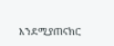እንደሚያጠናክር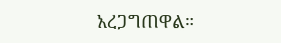አረጋግጠዋል።